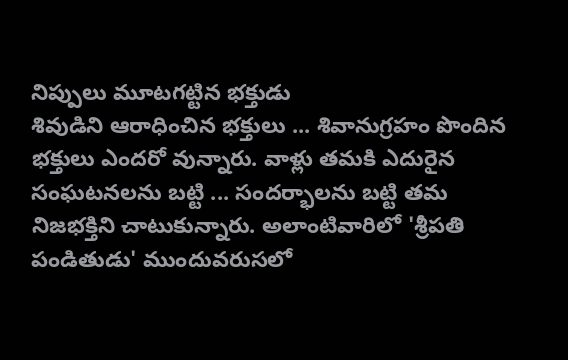నిప్పులు మూటగట్టిన భక్తుడు
శివుడిని ఆరాధించిన భక్తులు ... శివానుగ్రహం పొందిన భక్తులు ఎందరో వున్నారు. వాళ్లు తమకి ఎదురైన సంఘటనలను బట్టి ... సందర్భాలను బట్టి తమ నిజభక్తిని చాటుకున్నారు. అలాంటివారిలో 'శ్రీపతి పండితుడు' ముందువరుసలో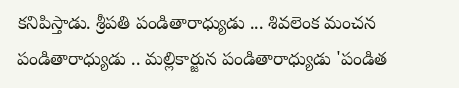కనిపిస్తాడు. శ్రీపతి పండితారాధ్యుడు ... శివలెంక మంచన పండితారాధ్యుడు .. మల్లికార్జున పండితారాధ్యుడు 'పండిత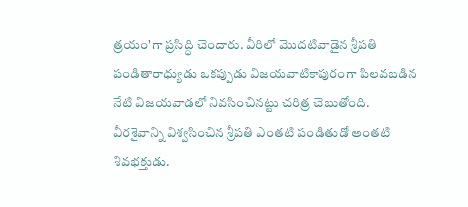త్రయం'గా ప్రసిద్ధి చెందారు. వీరిలో మొదటివాడైన శ్రీపతి పండితారాధ్యుడు ఒకప్పుడు విజయవాటికాపురంగా పిలవబడిన నేటి విజయవాడలో నివసించినట్టు చరిత్ర చెబుతోంది.
వీరశైవాన్ని విశ్వసించిన శ్రీపతి ఎంతటి పండితుడో అంతటి శివభక్తుడు.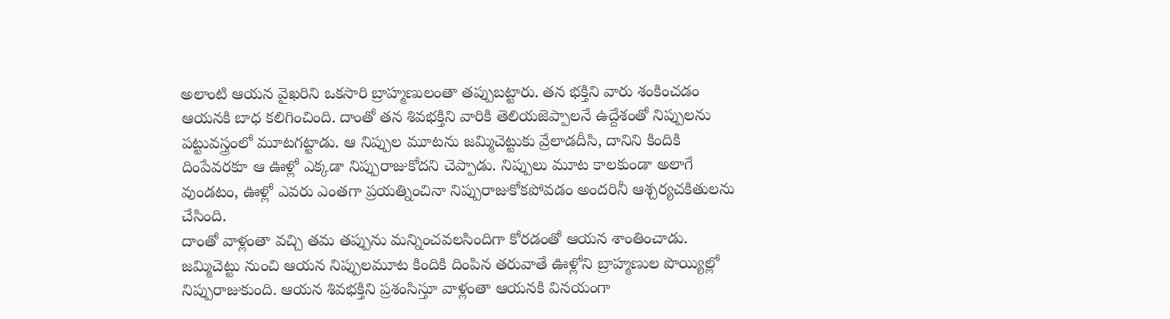అలాంటి ఆయన వైఖరిని ఒకసారి బ్రాహ్మణులంతా తప్పుబట్టారు. తన భక్తిని వారు శంకించడం ఆయనకి బాధ కలిగించింది. దాంతో తన శివభక్తిని వారికి తెలియజెప్పాలనే ఉద్దేశంతో నిప్పులను పట్టువస్త్రంలో మూటగట్టాడు. ఆ నిప్పుల మూటను జమ్మిచెట్టుకు వ్రేలాడదీసి, దానిని కిందికి దింపేవరకూ ఆ ఊళ్లో ఎక్కడా నిప్పురాజుకోదని చెప్పాడు. నిప్పులు మూట కాలకుండా అలాగే వుండటం, ఊళ్లో ఎవరు ఎంతగా ప్రయత్నించినా నిప్పురాజుకోకపోవడం అందరినీ ఆశ్చర్యచకితులను చేసింది.
దాంతో వాళ్లంతా వచ్చి తమ తప్పును మన్నించవలసిందిగా కోరడంతో ఆయన శాంతించాడు. జమ్మిచెట్టు నుంచి ఆయన నిప్పులమూట కిందికి దింపిన తరువాతే ఊళ్లోని బ్రాహ్మణుల పొయ్యిల్లో నిప్పురాజుకుంది. ఆయన శివభక్తిని ప్రశంసిస్తూ వాళ్లంతా ఆయనకి వినయంగా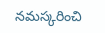నమస్కరించి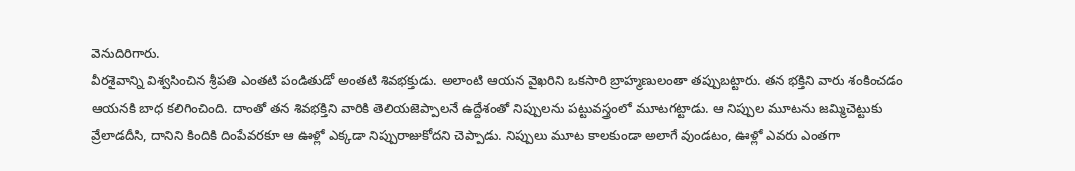వెనుదిరిగారు.
వీరశైవాన్ని విశ్వసించిన శ్రీపతి ఎంతటి పండితుడో అంతటి శివభక్తుడు. అలాంటి ఆయన వైఖరిని ఒకసారి బ్రాహ్మణులంతా తప్పుబట్టారు. తన భక్తిని వారు శంకించడం ఆయనకి బాధ కలిగించింది. దాంతో తన శివభక్తిని వారికి తెలియజెప్పాలనే ఉద్దేశంతో నిప్పులను పట్టువస్త్రంలో మూటగట్టాడు. ఆ నిప్పుల మూటను జమ్మిచెట్టుకు వ్రేలాడదీసి, దానిని కిందికి దింపేవరకూ ఆ ఊళ్లో ఎక్కడా నిప్పురాజుకోదని చెప్పాడు. నిప్పులు మూట కాలకుండా అలాగే వుండటం, ఊళ్లో ఎవరు ఎంతగా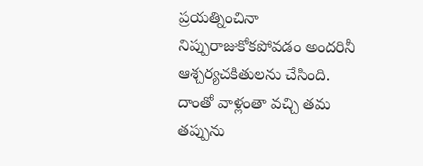ప్రయత్నించినా నిప్పురాజుకోకపోవడం అందరినీ ఆశ్చర్యచకితులను చేసింది.
దాంతో వాళ్లంతా వచ్చి తమ తప్పును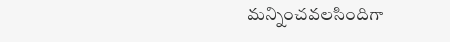మన్నించవలసిందిగా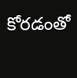కోరడంతో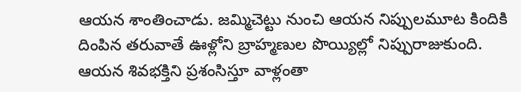ఆయన శాంతించాడు. జమ్మిచెట్టు నుంచి ఆయన నిప్పులమూట కిందికి దింపిన తరువాతే ఊళ్లోని బ్రాహ్మణుల పొయ్యిల్లో నిప్పురాజుకుంది. ఆయన శివభక్తిని ప్రశంసిస్తూ వాళ్లంతా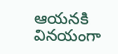ఆయనకి వినయంగా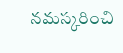నమస్కరించి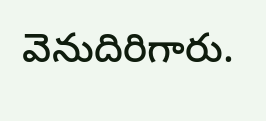వెనుదిరిగారు.